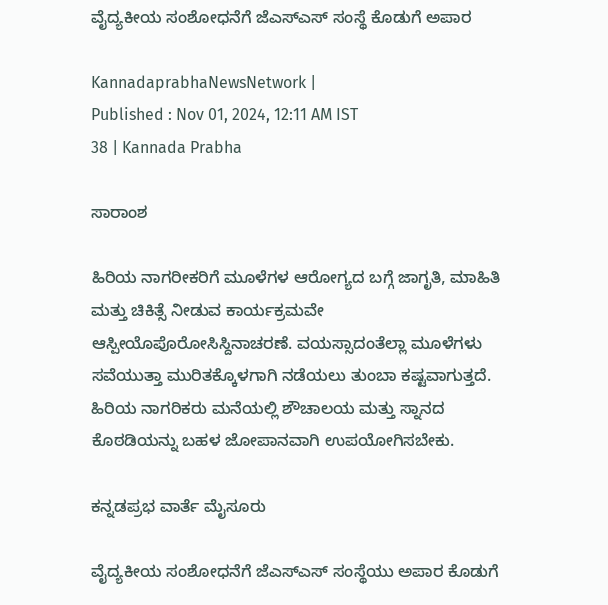ವೈದ್ಯಕೀಯ ಸಂಶೋಧನೆಗೆ ಜೆಎಸ್ಎಸ್ ಸಂಸ್ಥೆ ಕೊಡುಗೆ ಅಪಾರ

KannadaprabhaNewsNetwork |
Published : Nov 01, 2024, 12:11 AM IST
38 | Kannada Prabha

ಸಾರಾಂಶ

ಹಿರಿಯ ನಾಗರೀಕರಿಗೆ ಮೂಳೆಗಳ ಆರೋಗ್ಯದ ಬಗ್ಗೆ ಜಾಗೃತಿ, ಮಾಹಿತಿ ಮತ್ತು ಚಿಕಿತ್ಸೆ ನೀಡುವ ಕಾರ್ಯಕ್ರಮವೇ ಆಸ್ಪೀಯೊಪೊರೋಸಿಸ್ದಿನಾಚರಣೆ. ವಯಸ್ಸಾದಂತೆಲ್ಲಾ ಮೂಳೆಗಳು ಸವೆಯುತ್ತಾ ಮುರಿತಕ್ಕೊಳಗಾಗಿ ನಡೆಯಲು ತುಂಬಾ ಕಷ್ಟವಾಗುತ್ತದೆ. ಹಿರಿಯ ನಾಗರಿಕರು ಮನೆಯಲ್ಲಿ ಶೌಚಾಲಯ ಮತ್ತು ಸ್ನಾನದ ಕೊಠಡಿಯನ್ನು ಬಹಳ ಜೋಪಾನವಾಗಿ ಉಪಯೋಗಿಸಬೇಕು.

ಕನ್ನಡಪ್ರಭ ವಾರ್ತೆ ಮೈಸೂರು

ವೈದ್ಯಕೀಯ ಸಂಶೋಧನೆಗೆ ಜೆಎಸ್ಎಸ್ ಸಂಸ್ಥೆಯು ಅಪಾರ ಕೊಡುಗೆ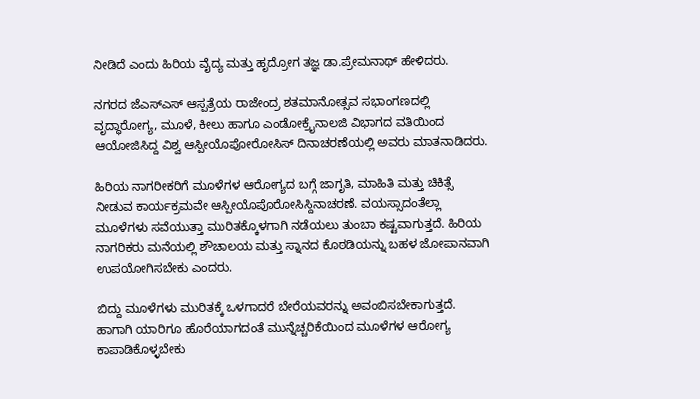ನೀಡಿದೆ ಎಂದು ಹಿರಿಯ ವೈದ್ಯ ಮತ್ತು ಹೃದ್ರೋಗ ತಜ್ಞ ಡಾ.ಪ್ರೇಮನಾಥ್ ಹೇಳಿದರು.

ನಗರದ ಜೆಎಸ್ಎಸ್ ಆಸ್ಪತ್ರೆಯ ರಾಜೇಂದ್ರ ಶತಮಾನೋತ್ಸವ ಸಭಾಂಗಣದಲ್ಲಿ ವೃದ್ಧಾರೋಗ್ಯ, ಮೂಳೆ, ಕೀಲು ಹಾಗೂ ಎಂಡೋಕ್ರೈನಾಲಜಿ ವಿಭಾಗದ ವತಿಯಿಂದ ಆಯೋಜಿಸಿದ್ದ ವಿಶ್ವ ಆಸ್ಪೀಯೊಪೋರೋಸಿಸ್ ದಿನಾಚರಣೆಯಲ್ಲಿ ಅವರು ಮಾತನಾಡಿದರು.

ಹಿರಿಯ ನಾಗರೀಕರಿಗೆ ಮೂಳೆಗಳ ಆರೋಗ್ಯದ ಬಗ್ಗೆ ಜಾಗೃತಿ, ಮಾಹಿತಿ ಮತ್ತು ಚಿಕಿತ್ಸೆ ನೀಡುವ ಕಾರ್ಯಕ್ರಮವೇ ಆಸ್ಪೀಯೊಪೊರೋಸಿಸ್ದಿನಾಚರಣೆ. ವಯಸ್ಸಾದಂತೆಲ್ಲಾ ಮೂಳೆಗಳು ಸವೆಯುತ್ತಾ ಮುರಿತಕ್ಕೊಳಗಾಗಿ ನಡೆಯಲು ತುಂಬಾ ಕಷ್ಟವಾಗುತ್ತದೆ. ಹಿರಿಯ ನಾಗರಿಕರು ಮನೆಯಲ್ಲಿ ಶೌಚಾಲಯ ಮತ್ತು ಸ್ನಾನದ ಕೊಠಡಿಯನ್ನು ಬಹಳ ಜೋಪಾನವಾಗಿ ಉಪಯೋಗಿಸಬೇಕು ಎಂದರು.

ಬಿದ್ದು ಮೂಳೆಗಳು ಮುರಿತಕ್ಕೆ ಒಳಗಾದರೆ ಬೇರೆಯವರನ್ನು ಅವಂಬಿಸಬೇಕಾಗುತ್ತದೆ. ಹಾಗಾಗಿ ಯಾರಿಗೂ ಹೊರೆಯಾಗದಂತೆ ಮುನ್ನೆಚ್ಚರಿಕೆಯಿಂದ ಮೂಳೆಗಳ ಆರೋಗ್ಯ ಕಾಪಾಡಿಕೊಳ್ಳಬೇಕು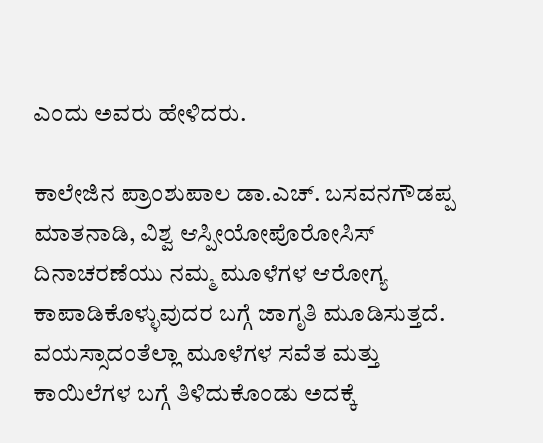ಎಂದು ಅವರು ಹೇಳಿದರು.

ಕಾಲೇಜಿನ ಪ್ರಾಂಶುಪಾಲ ಡಾ.ಎಚ್. ಬಸವನಗೌಡಪ್ಪ ಮಾತನಾಡಿ, ವಿಶ್ವ ಆಸ್ಪೀಯೋಪೊರೋಸಿಸ್ ದಿನಾಚರಣೆಯು ನಮ್ಮ ಮೂಳೆಗಳ ಆರೋಗ್ಯ ಕಾಪಾಡಿಕೊಳ್ಳುವುದರ ಬಗ್ಗೆ ಜಾಗೃತಿ ಮೂಡಿಸುತ್ತದೆ. ವಯಸ್ಸಾದಂತೆಲ್ಲಾ ಮೂಳೆಗಳ ಸವೆತ ಮತ್ತು ಕಾಯಿಲೆಗಳ ಬಗ್ಗೆ ತಿಳಿದುಕೊಂಡು ಅದಕ್ಕೆ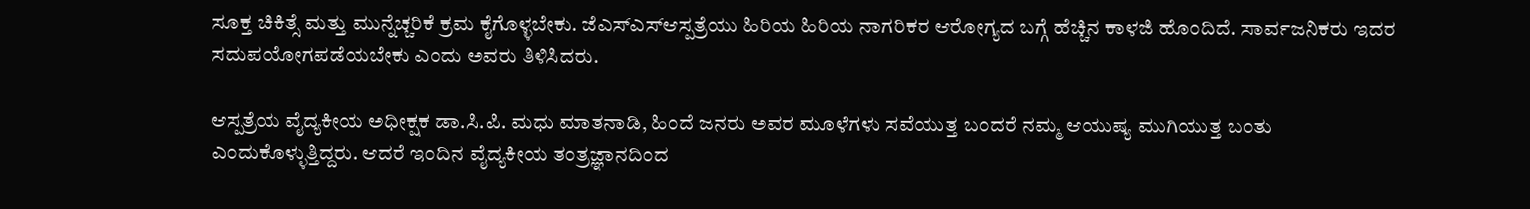ಸೂಕ್ತ ಚಿಕಿತ್ಸೆ ಮತ್ತು ಮುನ್ನೆಚ್ಚರಿಕೆ ಕ್ರಮ ಕೈಗೊಳ್ಳಬೇಕು. ಜೆಎಸ್ಎಸ್ಆಸ್ಪತ್ರೆಯು ಹಿರಿಯ ಹಿರಿಯ ನಾಗರಿಕರ ಆರೋಗ್ಯದ ಬಗ್ಗೆ ಹೆಚ್ಚಿನ ಕಾಳಜಿ ಹೊಂದಿದೆ. ಸಾರ್ವಜನಿಕರು ಇದರ ಸದುಪಯೋಗಪಡೆಯಬೇಕು ಎಂದು ಅವರು ತಿಳಿಸಿದರು.

ಆಸ್ಪತ್ರೆಯ ವೈದ್ಯಕೀಯ ಅಧೀಕ್ಷಕ ಡಾ.ಸಿ.ಪಿ. ಮಧು ಮಾತನಾಡಿ, ಹಿಂದೆ ಜನರು ಅವರ ಮೂಳೆಗಳು ಸವೆಯುತ್ತ ಬಂದರೆ ನಮ್ಮ ಆಯುಷ್ಯ ಮುಗಿಯುತ್ತ ಬಂತು ಎಂದುಕೊಳ್ಳುತ್ತಿದ್ದರು. ಆದರೆ ಇಂದಿನ ವೈದ್ಯಕೀಯ ತಂತ್ರಜ್ಞಾನದಿಂದ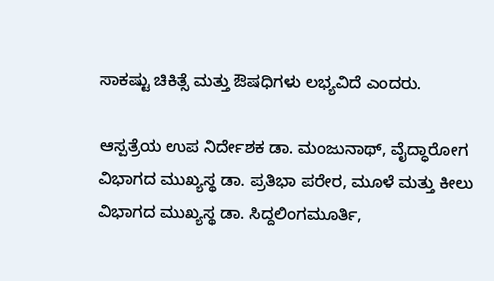ಸಾಕಷ್ಟು ಚಿಕಿತ್ಸೆ ಮತ್ತು ಔಷಧಿಗಳು ಲಭ್ಯವಿದೆ ಎಂದರು.

ಆಸ್ಪತ್ರೆಯ ಉಪ ನಿರ್ದೇಶಕ ಡಾ. ಮಂಜುನಾಥ್, ವೈದ್ಧಾರೋಗ ವಿಭಾಗದ ಮುಖ್ಯಸ್ಥ ಡಾ. ಪ್ರತಿಭಾ ಪರೇರ, ಮೂಳೆ ಮತ್ತು ಕೀಲು ವಿಭಾಗದ ಮುಖ್ಯಸ್ಥ ಡಾ. ಸಿದ್ದಲಿಂಗಮೂರ್ತಿ,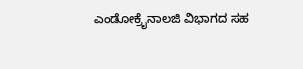ಎಂಡೋಕ್ರೈನಾಲಜಿ ವಿಭಾಗದ ಸಹ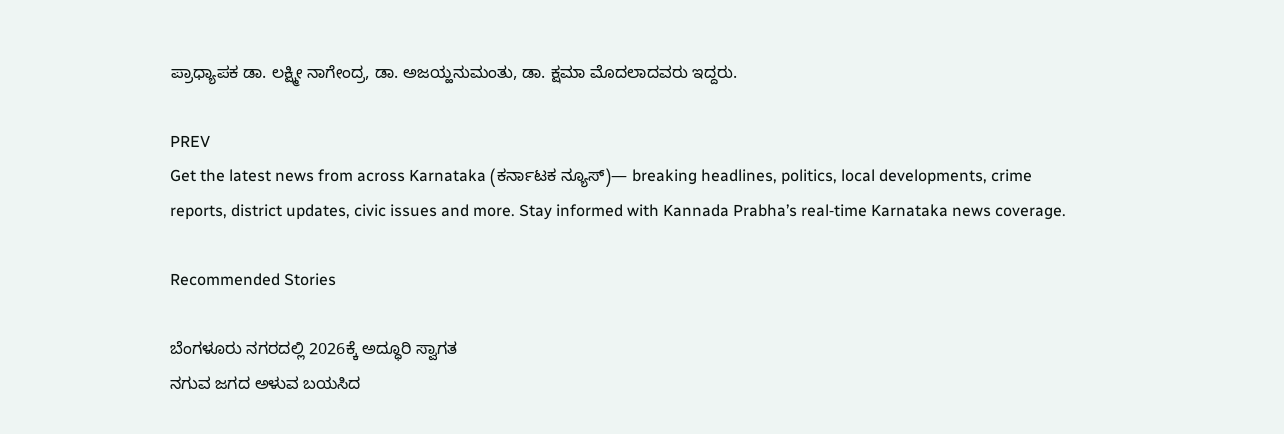ಪ್ರಾಧ್ಯಾಪಕ ಡಾ. ಲಕ್ಷ್ಮೀ ನಾಗೇಂದ್ರ, ಡಾ. ಅಜಯ್ಹನುಮಂತು, ಡಾ. ಕ್ಷಮಾ ಮೊದಲಾದವರು ಇದ್ದರು.

PREV
Get the latest news from across Karnataka (ಕರ್ನಾಟಕ ನ್ಯೂಸ್)— breaking headlines, politics, local developments, crime reports, district updates, civic issues and more. Stay informed with Kannada Prabha’s real‑time Karnataka news coverage.

Recommended Stories

ಬೆಂಗಳೂರು ನಗರದಲ್ಲಿ 2026ಕ್ಕೆ ಅದ್ಧೂರಿ ಸ್ವಾಗತ
ನಗುವ ಜಗದ ಅಳುವ ಬಯಸಿದ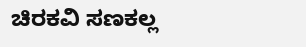ಚಿರಕವಿ ಸಣಕಲ್ಲ